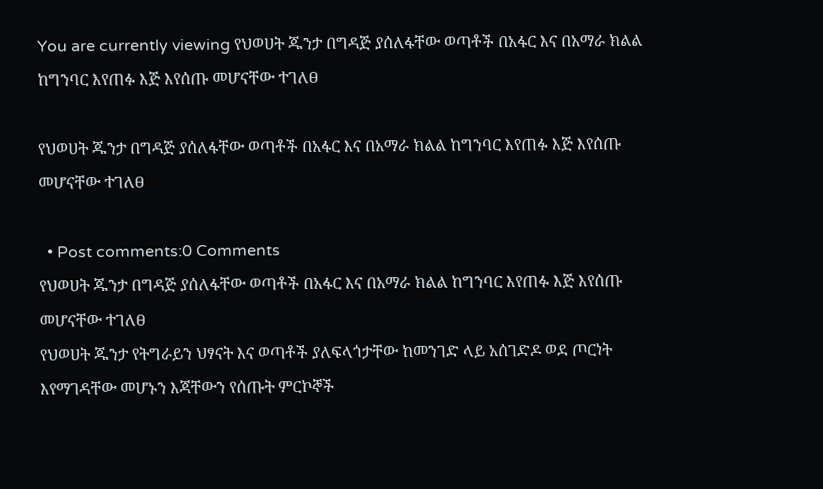You are currently viewing የህወሀት ጁንታ በግዳጅ ያሰለፋቸው ወጣቶች በአፋር እና በአማራ ክልል ከግንባር እየጠፉ እጅ እየሰጡ መሆናቸው ተገለፀ

የህወሀት ጁንታ በግዳጅ ያሰለፋቸው ወጣቶች በአፋር እና በአማራ ክልል ከግንባር እየጠፉ እጅ እየሰጡ መሆናቸው ተገለፀ

  • Post comments:0 Comments
የህወሀት ጁንታ በግዳጅ ያሰለፋቸው ወጣቶች በአፋር እና በአማራ ክልል ከግንባር እየጠፉ እጅ እየሰጡ መሆናቸው ተገለፀ
የህወሀት ጁንታ የትግራይን ህፃናት እና ወጣቶች ያለፍላጎታቸው ከመንገድ ላይ አሰገድዶ ወደ ጦርነት እየማገዳቸው መሆኑን እጃቸውን የሰጡት ምርኮኞች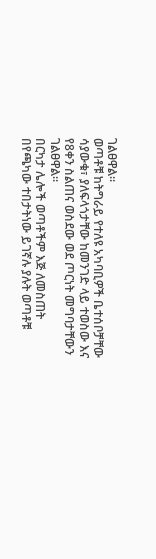ገልፀዋል።
ወጣቶቹ ከትግራይ የተለዩ አካባቢዎች ቤተሰቦቻቸው ሳያውቁ፣ ያለፍላጎታቸው ከመንገድ ላይ ተወስው እና የ8ቀን ስልጠና ወስደው ወደ ጦርነት መግባታቸውን ገልፀዋል።
በርካታ ሌሎች ወጣቶችም እጅ ለመስጠት በየጫካው ተበታትነው ይገኛሉ ያሉት ወጣቶቹ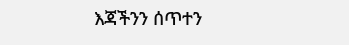እጃችንን ሰጥተን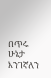በጥሩ ሁኔታ እንገኛለን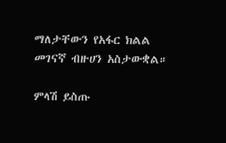ማለታቸውን የአፋር ክልል መገናኛ ብዙሀን አስታውቋል።

ምላሽ ይስጡ